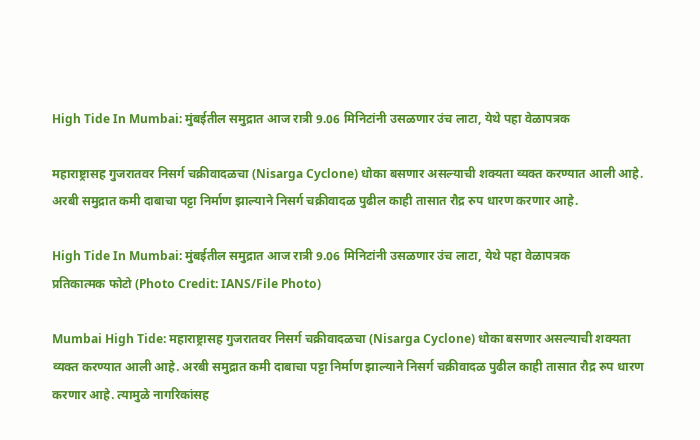High Tide In Mumbai: मुंबईतील समुद्रात आज रात्री 9.06 मिनिटांनी उसळणार उंच लाटा, येथे पहा वेळापत्रक

महाराष्ट्रासह गुजरातवर निसर्ग चक्रीवादळचा (Nisarga Cyclone) धोका बसणार असल्याची शक्यता व्यक्त करण्यात आली आहे. अरबी समुद्रात कमी दाबाचा पट्टा निर्माण झाल्याने निसर्ग चक्रीवादळ पुढील काही तासात रौद्र रुप धारण करणार आहे.

High Tide In Mumbai: मुंबईतील समुद्रात आज रात्री 9.06 मिनिटांनी उसळणार उंच लाटा, येथे पहा वेळापत्रक
प्रतिकात्मक फोटो (Photo Credit: IANS/File Photo)

Mumbai High Tide: महाराष्ट्रासह गुजरातवर निसर्ग चक्रीवादळचा (Nisarga Cyclone) धोका बसणार असल्याची शक्यता व्यक्त करण्यात आली आहे. अरबी समुद्रात कमी दाबाचा पट्टा निर्माण झाल्याने निसर्ग चक्रीवादळ पुढील काही तासात रौद्र रुप धारण करणार आहे. त्यामुळे नागरिकांसह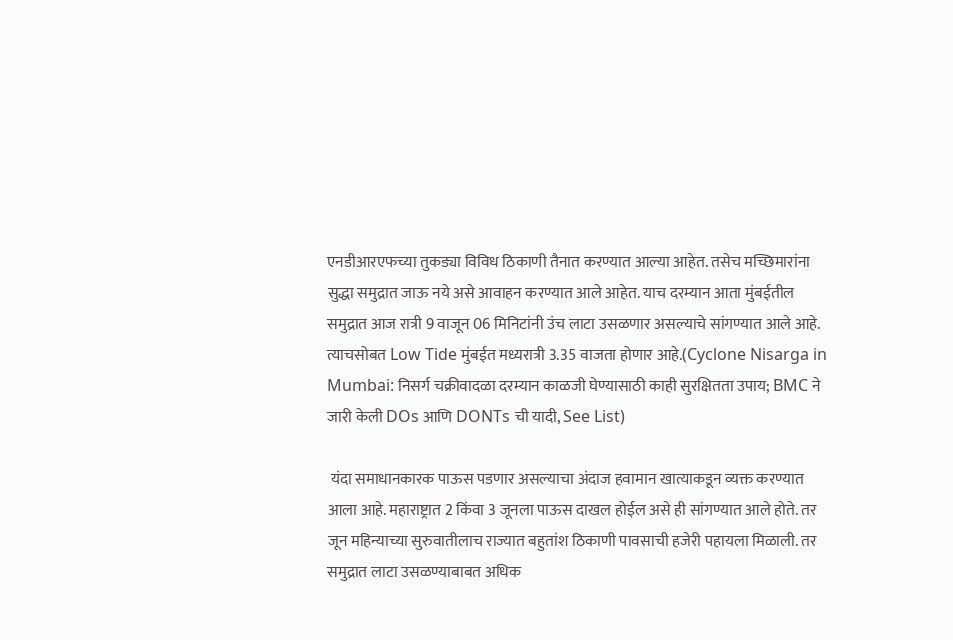एनडीआरएफच्या तुकड्या विविध ठिकाणी तैनात करण्यात आल्या आहेत. तसेच मच्छिमारांना सुद्धा समुद्रात जाऊ नये असे आवाहन करण्यात आले आहेत. याच दरम्यान आता मुंबईतील समुद्रात आज रात्री 9 वाजून 06 मिनिटांनी उंच लाटा उसळणार असल्याचे सांगण्यात आले आहे. त्याचसोबत Low Tide मुंबईत मध्यरात्री 3.35 वाजता होणार आहे.(Cyclone Nisarga in Mumbai: निसर्ग चक्रीवादळा दरम्यान काळजी घेण्यासाठी काही सुरक्षितता उपाय; BMC ने जारी केली DOs आणि DONTs ची यादी, See List)

 यंदा समाधानकारक पाऊस पडणार असल्याचा अंदाज हवामान खात्याकडून व्यक्त करण्यात आला आहे. महाराष्ट्रात 2 किंवा 3 जूनला पाऊस दाखल होईल असे ही सांगण्यात आले होते. तर जून महिन्याच्या सुरुवातीलाच राज्यात बहुतांश ठिकाणी पावसाची हजेरी पहायला मिळाली. तर समुद्रात लाटा उसळण्याबाबत अधिक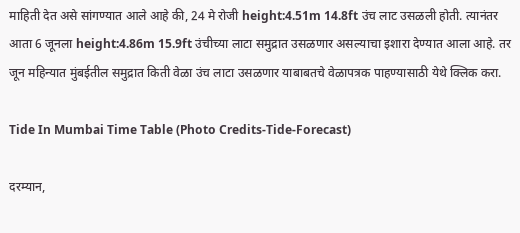माहिती देत असे सांगण्यात आले आहे की, 24 मे रोजी height:4.51m 14.8ft उंच लाट उसळली होती. त्यानंतर आता 6 जूनला height:4.86m 15.9ft उंचीच्या लाटा समुद्रात उसळणार असल्याचा इशारा देण्यात आला आहे. तर जून महिन्यात मुंबईतील समुद्रात किती वेळा उंच लाटा उसळणार याबाबतचे वेळापत्रक पाहण्यासाठी येथे क्लिक करा.

Tide In Mumbai Time Table (Photo Credits-Tide-Forecast)

दरम्यान,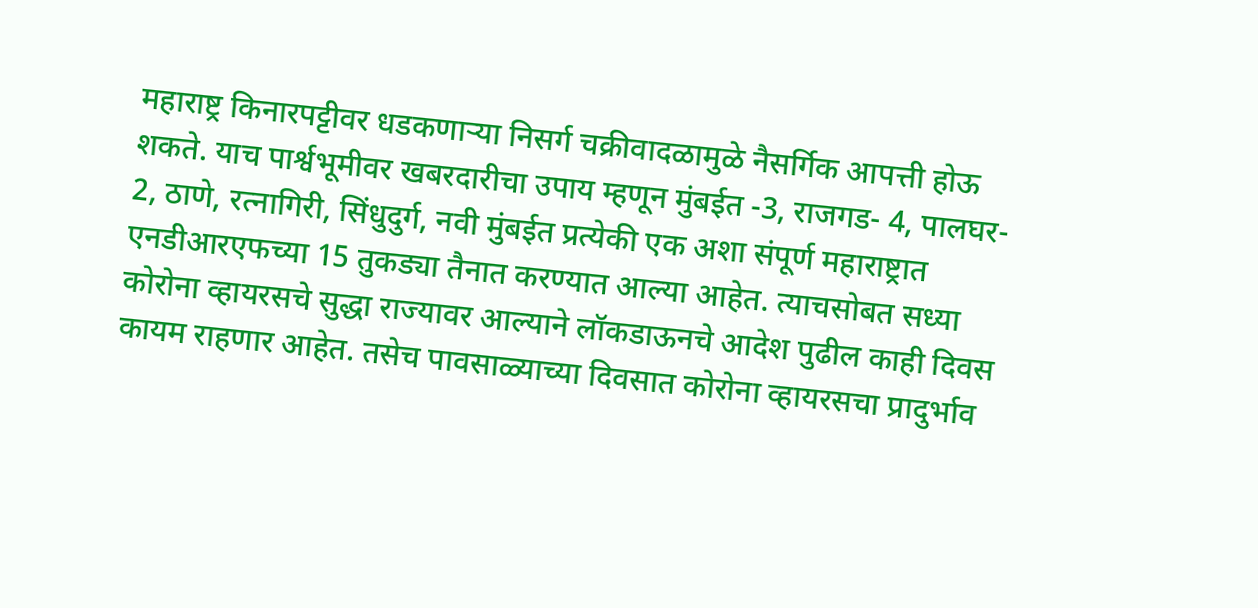महाराष्ट्र किनारपट्टीवर धडकणाऱ्या निसर्ग चक्रीवादळामुळे नैसर्गिक आपत्ती होऊ शकते. याच पार्श्वभूमीवर खबरदारीचा उपाय म्हणून मुंबईत -3, राजगड- 4, पालघर- 2, ठाणे, रत्नागिरी, सिंधुदुर्ग, नवी मुंबईत प्रत्येकी एक अशा संपूर्ण महाराष्ट्रात एनडीआरएफच्या 15 तुकड्या तैनात करण्यात आल्या आहेत. त्याचसोबत सध्या कोरोना व्हायरसचे सुद्धा राज्यावर आल्याने लॉकडाऊनचे आदेश पुढील काही दिवस कायम राहणार आहेत. तसेच पावसाळ्याच्या दिवसात कोरोना व्हायरसचा प्रादुर्भाव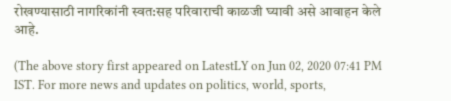रोखण्यासाठी नागरिकांनी स्वत:सह परिवाराची काळजी घ्यावी असे आवाहन केले आहे.

(The above story first appeared on LatestLY on Jun 02, 2020 07:41 PM IST. For more news and updates on politics, world, sports,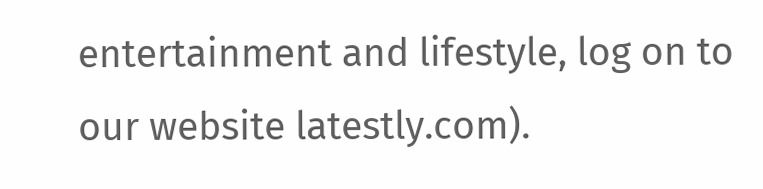entertainment and lifestyle, log on to our website latestly.com).